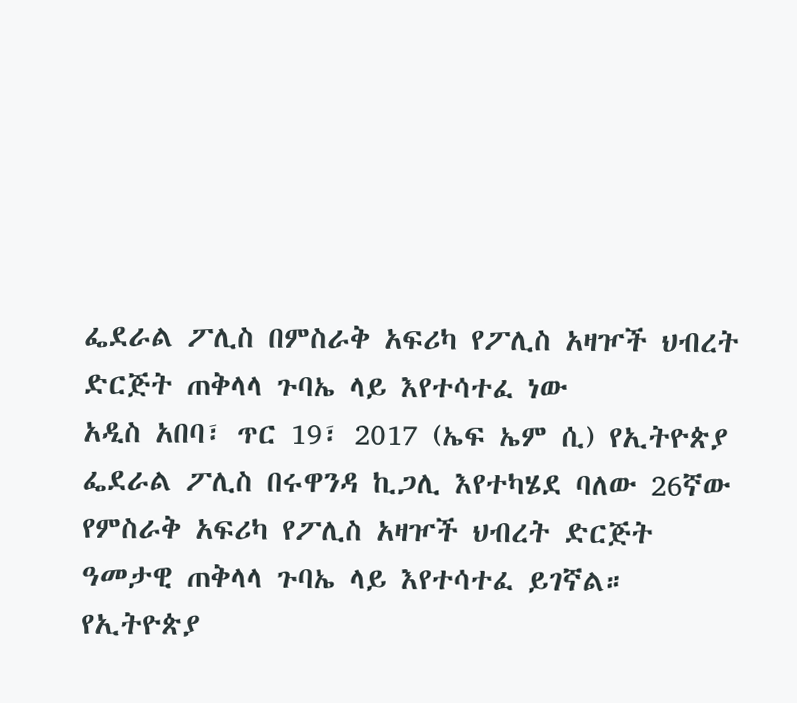ፌደራል ፖሊስ በምስራቅ አፍሪካ የፖሊስ አዛዦች ህብረት ድርጅት ጠቅላላ ጉባኤ ላይ እየተሳተፈ ነው
አዲስ አበባ፣ ጥር 19፣ 2017 (ኤፍ ኤም ሲ) የኢትዮጵያ ፌደራል ፖሊስ በሩዋንዳ ኪጋሊ እየተካሄደ ባለው 26ኛው የምስራቅ አፍሪካ የፖሊስ አዛዦች ህብረት ድርጅት ዓመታዊ ጠቅላላ ጉባኤ ላይ እየተሳተፈ ይገኛል።
የኢትዮጵያ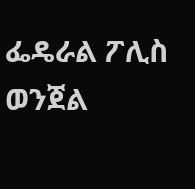ፌዴራል ፖሊስ ወንጀል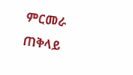ምርመራ ጠቅላይ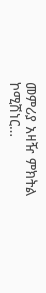መምሪያ አዛዥ ምክትል ኮሚሽነር…